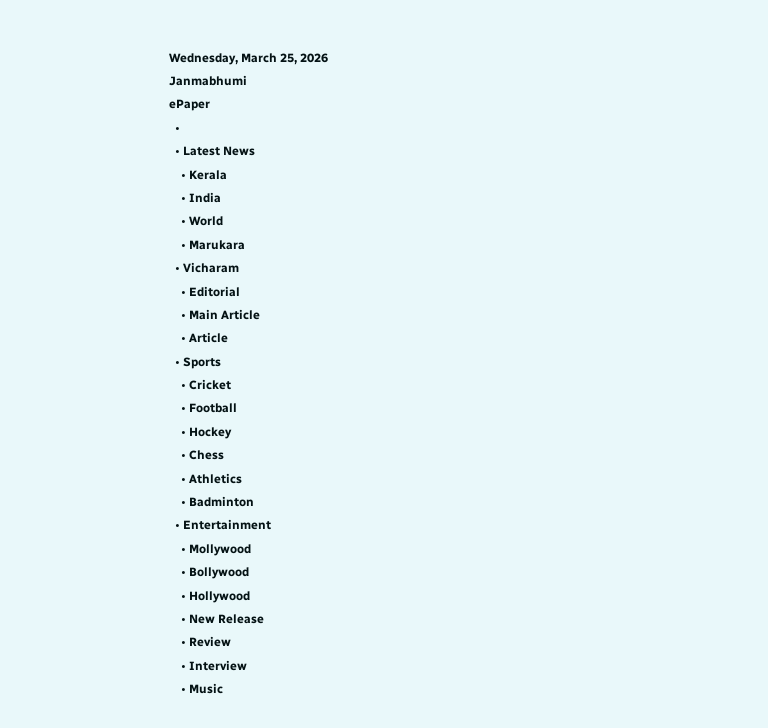Wednesday, March 25, 2026
Janmabhumi
ePaper
  •
  • Latest News
    • Kerala
    • India
    • World
    • Marukara
  • Vicharam
    • Editorial
    • Main Article
    • Article
  • Sports
    • Cricket
    • Football
    • Hockey
    • Chess
    • Athletics
    • Badminton
  • Entertainment
    • Mollywood
    • Bollywood
    • Hollywood
    • New Release
    • Review
    • Interview
    • Music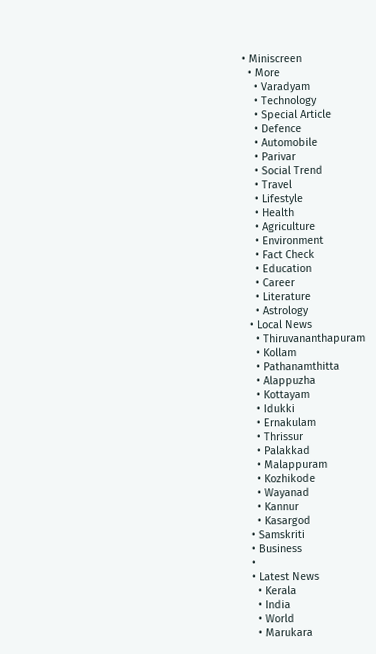• Miniscreen
  • More
    • Varadyam
    • Technology
    • Special Article
    • Defence
    • Automobile
    • Parivar
    • Social Trend
    • Travel
    • Lifestyle
    • Health
    • Agriculture
    • Environment
    • Fact Check
    • Education
    • Career
    • Literature
    • Astrology
  • Local News
    • Thiruvananthapuram
    • Kollam
    • Pathanamthitta
    • Alappuzha
    • Kottayam
    • Idukki
    • Ernakulam
    • Thrissur
    • Palakkad
    • Malappuram
    • Kozhikode
    • Wayanad
    • Kannur
    • Kasargod
  • Samskriti
  • Business
  •
  • Latest News
    • Kerala
    • India
    • World
    • Marukara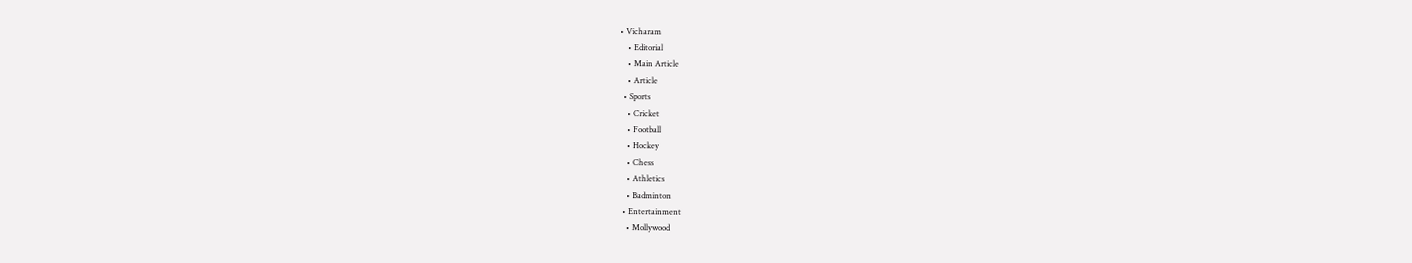• Vicharam
    • Editorial
    • Main Article
    • Article
  • Sports
    • Cricket
    • Football
    • Hockey
    • Chess
    • Athletics
    • Badminton
  • Entertainment
    • Mollywood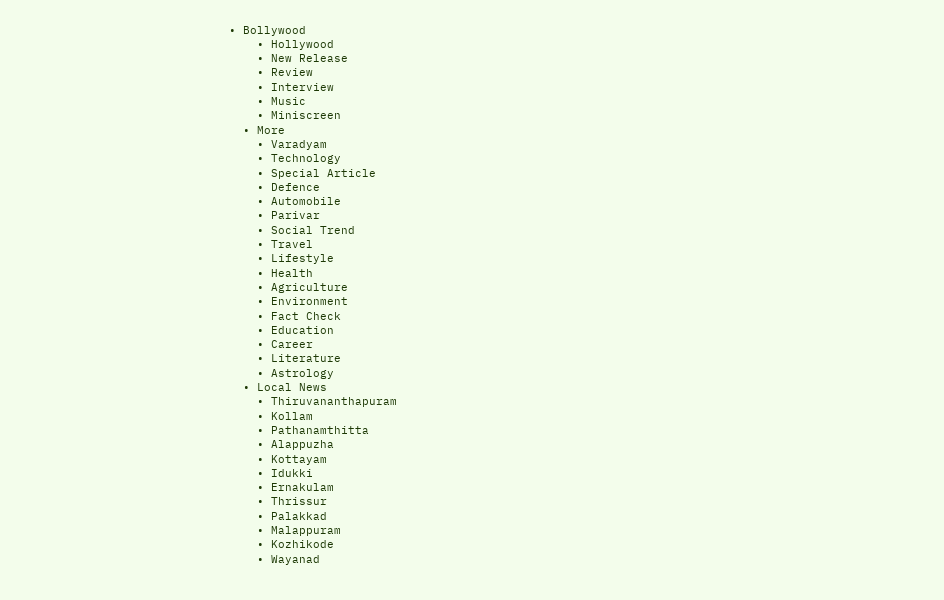• Bollywood
    • Hollywood
    • New Release
    • Review
    • Interview
    • Music
    • Miniscreen
  • More
    • Varadyam
    • Technology
    • Special Article
    • Defence
    • Automobile
    • Parivar
    • Social Trend
    • Travel
    • Lifestyle
    • Health
    • Agriculture
    • Environment
    • Fact Check
    • Education
    • Career
    • Literature
    • Astrology
  • Local News
    • Thiruvananthapuram
    • Kollam
    • Pathanamthitta
    • Alappuzha
    • Kottayam
    • Idukki
    • Ernakulam
    • Thrissur
    • Palakkad
    • Malappuram
    • Kozhikode
    • Wayanad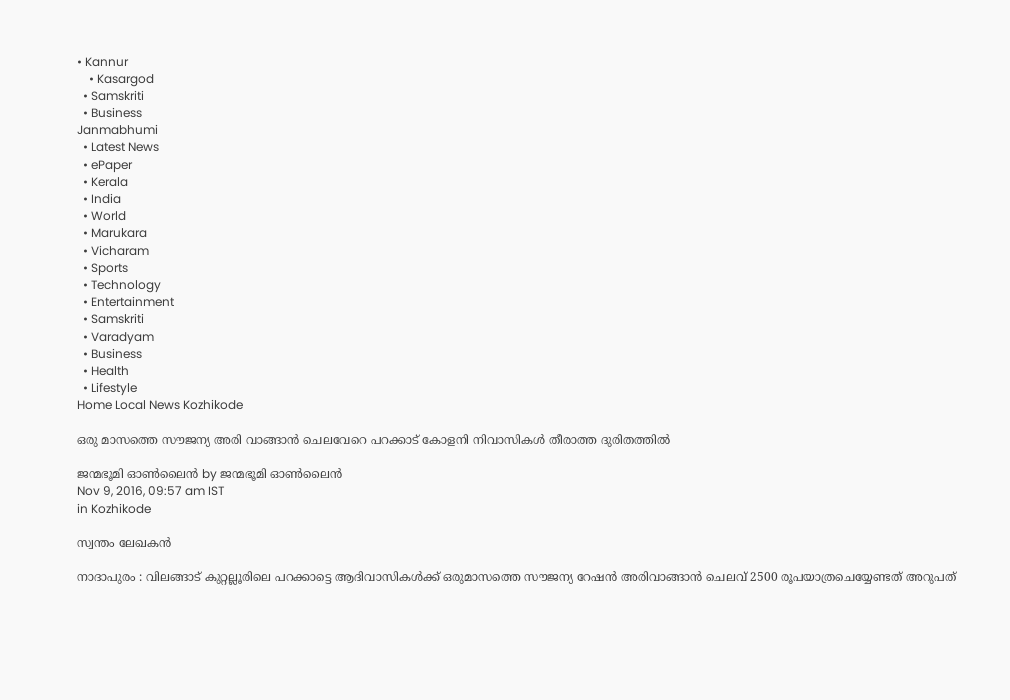• Kannur
    • Kasargod
  • Samskriti
  • Business
Janmabhumi
  • Latest News
  • ePaper
  • Kerala
  • India
  • World
  • Marukara
  • Vicharam
  • Sports
  • Technology
  • Entertainment
  • Samskriti
  • Varadyam
  • Business
  • Health
  • Lifestyle
Home Local News Kozhikode

ഒരു മാസത്തെ സൗജന്യ അരി വാങ്ങാന്‍ ചെലവേറെ പറക്കാട് കോളനി നിവാസികള്‍ തീരാത്ത ദുരിതത്തില്‍

ജന്മഭൂമി ഓണ്‍ലൈന്‍ by ജന്മഭൂമി ഓണ്‍ലൈന്‍
Nov 9, 2016, 09:57 am IST
in Kozhikode

സ്വന്തം ലേഖകന്‍

നാദാപുരം : വിലങ്ങാട് കുറ്റല്ലൂരിലെ പറക്കാട്ടെ ആദിവാസികള്‍ക്ക് ഒരുമാസത്തെ സൗജന്യ റേഷന്‍ അരിവാങ്ങാന്‍ ചെലവ് 2500 രൂപയാത്രചെയ്യേണ്ടത് അറുപത്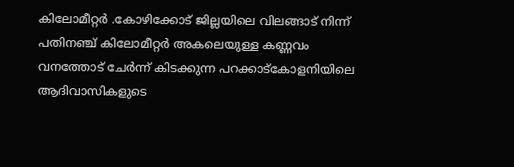കിലോമീറ്റര്‍ .കോഴിക്കോട് ജില്ലയിലെ വിലങ്ങാട് നിന്ന് പതിനഞ്ച് കിലോമീറ്റര്‍ അകലെയുള്ള കണ്ണവം വനത്തോട് ചേര്‍ന്ന് കിടക്കുന്ന പറക്കാട്‌കോളനിയിലെ ആദിവാസികളുടെ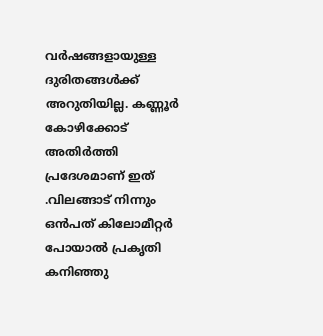വര്‍ഷങ്ങളായുള്ള ദുരിതങ്ങള്‍ക്ക് അറുതിയില്ല. കണ്ണൂര്‍ കോഴിക്കോട് അതിര്‍ത്തി പ്രദേശമാണ് ഇത് .വിലങ്ങാട് നിന്നും ഒന്‍പത് കിലോമീറ്റര്‍ പോയാല്‍ പ്രകൃതി കനിഞ്ഞു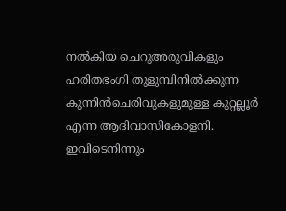നല്‍കിയ ചെറുഅരുവികളും ഹരിതഭംഗി തുളുമ്പിനില്‍ക്കുന്ന കുന്നിന്‍ചെരിവുകളുമുള്ള കുറ്റല്ലൂര്‍ എന്ന ആദിവാസികോളനി. ഇവിടെനിന്നും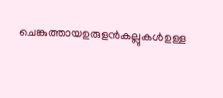ചെങ്കുത്തായഉരുളന്‍കല്ലുകള്‍ഉള്ള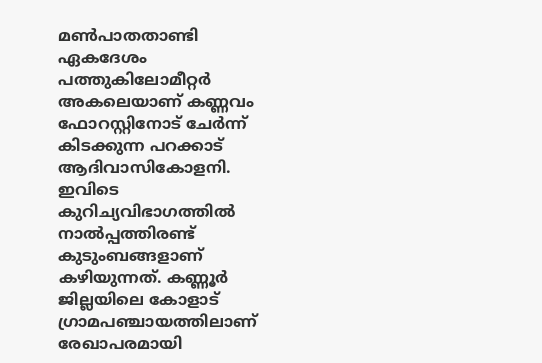മണ്‍പാതതാണ്ടി ഏകദേശം പത്തുകിലോമീറ്റര്‍ അകലെയാണ് കണ്ണവം ഫോറസ്റ്റിനോട് ചേര്‍ന്ന് കിടക്കുന്ന പറക്കാട് ആദിവാസികോളനി. ഇവിടെ കുറിച്യവിഭാഗത്തില്‍ നാല്‍പ്പത്തിരണ്ട് കുടുംബങ്ങളാണ് കഴിയുന്നത്. കണ്ണൂര്‍ ജില്ലയിലെ കോളാട് ഗ്രാമപഞ്ചായത്തിലാണ് രേഖാപരമായി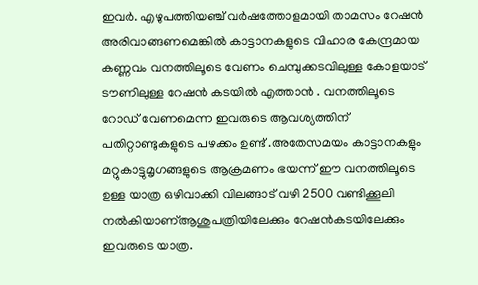ഇവര്‍. എഴുപത്തിയഞ്ച് വര്‍ഷത്തോളമായി താമസം റേഷന്‍ അരിവാങ്ങണമെങ്കില്‍ കാട്ടാനകളുടെ വിഹാര കേന്ദ്രമായ കണ്ണവം വനത്തിലൂടെ വേണം ചെമ്പുക്കടവിലുള്ള കോളയാട് ടൗണിലുള്ള റേഷന്‍ കടയില്‍ എത്താന്‍ . വനത്തിലൂടെ റോഡ് വേണമെന്ന ഇവരുടെ ആവശ്യത്തിന് പതിറ്റാണ്ടുകളുടെ പഴക്കം ഉണ്ട് .അതേസമയം കാട്ടാനകളും മറ്റുകാട്ടുമൃഗങ്ങളുടെ ആക്രമണം ഭയന്ന് ഈ വനത്തിലൂടെ ഉള്ള യാത്ര ഒഴിവാക്കി വിലങ്ങാട് വഴി 2500 വണ്ടിക്കൂലി നല്‍കിയാണ്ആശുപത്രിയിലേക്കും റേഷന്‍കടയിലേക്കും ഇവരുടെ യാത്ര.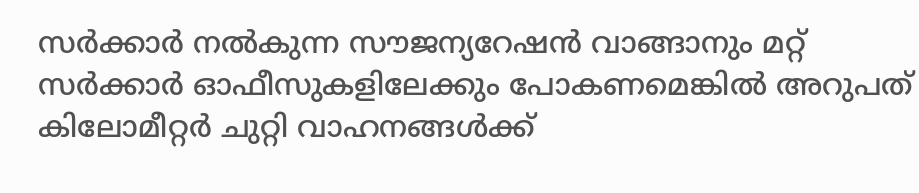സര്‍ക്കാര്‍ നല്‍കുന്ന സൗജന്യറേഷന്‍ വാങ്ങാനും മറ്റ് സര്‍ക്കാര്‍ ഓഫീസുകളിലേക്കും പോകണമെങ്കില്‍ അറുപത് കിലോമീറ്റര്‍ ചുറ്റി വാഹനങ്ങള്‍ക്ക്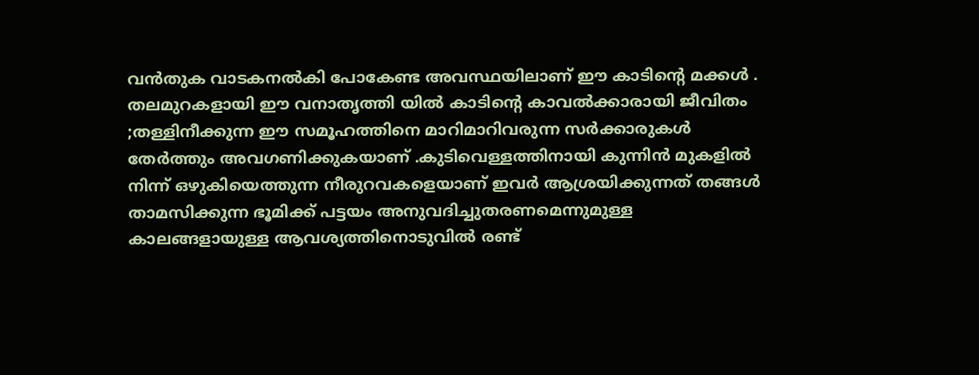വന്‍തുക വാടകനല്‍കി പോകേണ്ട അവസ്ഥയിലാണ് ഈ കാടിന്റെ മക്കള്‍ . തലമുറകളായി ഈ വനാതൃത്തി യില്‍ കാടിന്റെ കാവല്‍ക്കാരായി ജീവിതം ;തള്ളിനീക്കുന്ന ഈ സമൂഹത്തിനെ മാറിമാറിവരുന്ന സര്‍ക്കാരുകള്‍ തേര്‍ത്തും അവഗണിക്കുകയാണ് .കുടിവെള്ളത്തിനായി കുന്നിന്‍ മുകളില്‍ നിന്ന് ഒഴുകിയെത്തുന്ന നീരുറവകളെയാണ് ഇവര്‍ ആശ്രയിക്കുന്നത് തങ്ങള്‍ താമസിക്കുന്ന ഭൂമിക്ക് പട്ടയം അനുവദിച്ചുതരണമെന്നുമുള്ള കാലങ്ങളായുള്ള ആവശ്യത്തിനൊടുവില്‍ രണ്ട്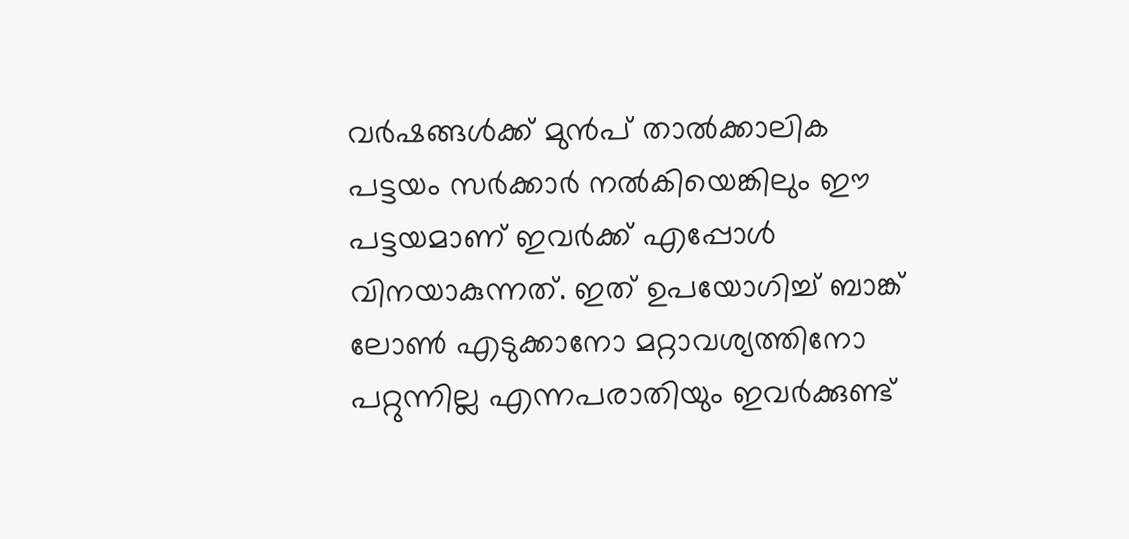വര്‍ഷങ്ങള്‍ക്ക് മുന്‍പ് താല്‍ക്കാലിക പട്ടയം സര്‍ക്കാര്‍ നല്‍കിയെങ്കിലും ഈ പട്ടയമാണ് ഇവര്‍ക്ക് എപ്പോള്‍ വിനയാകുന്നത്. ഇത് ഉപയോഗിച്ച് ബാങ്ക് ലോണ്‍ എടുക്കാനോ മറ്റാവശ്യത്തിനോ പറ്റുന്നില്ല എന്നപരാതിയും ഇവര്‍ക്കുണ്ട്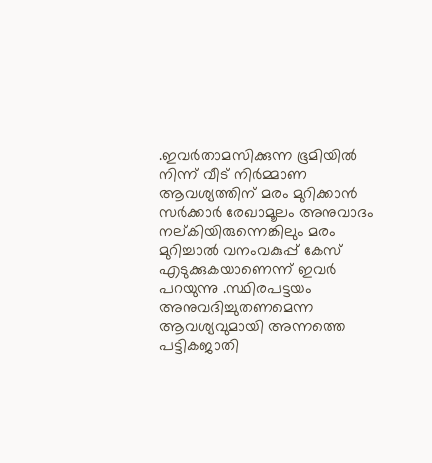.ഇവര്‍താമസിക്കുന്ന ഭൂമിയില്‍ നിന്ന് വീട് നിര്‍മ്മാണ ആവശ്യത്തിന് മരം മുറിക്കാന്‍ സര്‍ക്കാര്‍ രേഖാമൂലം അനുവാദം നല്കിയിരുന്നെങ്കിലും മരം മുറിച്ചാല്‍ വനംവകുപ്പ് കേസ് എടുക്കുകയാണെന്ന് ഇവര്‍ പറയുന്നു .സ്ഥിരപട്ടയം അനുവദിച്ചുതണമെന്ന ആവശ്യവുമായി അന്നത്തെ പട്ടികജാതി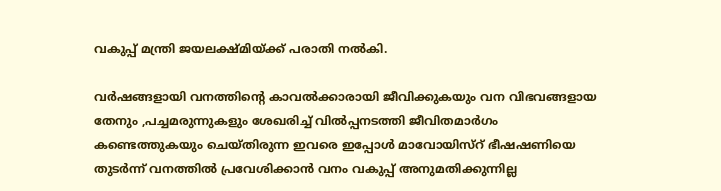വകുപ്പ് മന്ത്രി ജയലക്ഷ്മിയ്‌ക്ക് പരാതി നല്‍കി.

വര്‍ഷങ്ങളായി വനത്തിന്റെ കാവല്‍ക്കാരായി ജീവിക്കുകയും വന വിഭവങ്ങളായ തേനും ,പച്ചമരുന്നുകളും ശേഖരിച്ച് വില്‍പ്പനടത്തി ജീവിതമാര്‍ഗം കണ്ടെത്തുകയും ചെയ്തിരുന്ന ഇവരെ ഇപ്പോള്‍ മാവോയിസ്‌റ് ഭീഷഷണിയെ തുടര്‍ന്ന് വനത്തില്‍ പ്രവേശിക്കാന്‍ വനം വകുപ്പ് അനുമതിക്കുന്നില്ല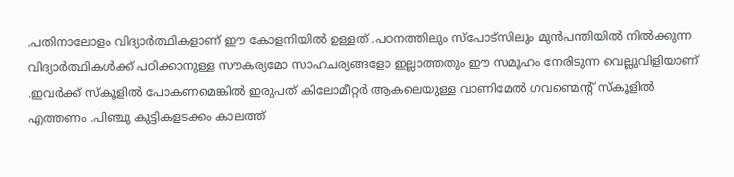.പതിനാലോളം വിദ്യാര്‍ത്ഥികളാണ് ഈ കോളനിയില്‍ ഉള്ളത് .പഠനത്തിലും സ്‌പോട്‌സിലും മുന്‍പന്തിയില്‍ നില്‍ക്കുന്ന വിദ്യാര്‍ത്ഥികള്‍ക്ക് പഠിക്കാനുള്ള സൗകര്യമോ സാഹചര്യങ്ങളോ ഇല്ലാത്തതും ഈ സമൂഹം നേരിടുന്ന വെല്ലുവിളിയാണ് .ഇവര്‍ക്ക് സ്‌കൂളില്‍ പോകണമെങ്കില്‍ ഇരുപത് കിലോമീറ്റര്‍ ആകലെയുള്ള വാണിമേല്‍ ഗവണ്മെന്റ് സ്‌കൂളില്‍ എത്തണം .പിഞ്ചു കുട്ടികളടക്കം കാലത്ത്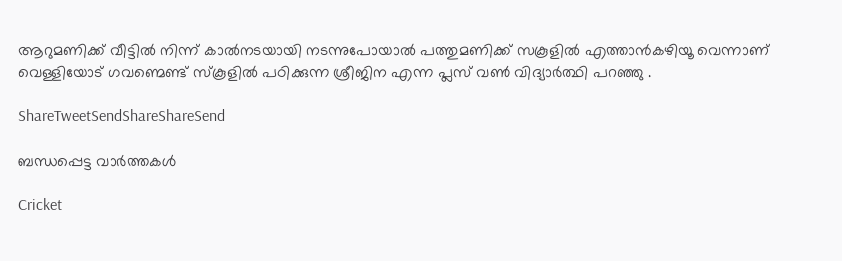ആറുമണിക്ക് വീട്ടില്‍ നിന്ന് കാല്‍നടയായി നടന്നുപോയാല്‍ പത്തുമണിക്ക് സകൂളില്‍ എത്താന്‍കഴിയൂ വെന്നാണ് വെള്ളിയോട് ഗവണ്മെണ്ട് സ്‌കൂളില്‍ പഠിക്കുന്ന ശ്രീജിന എന്ന പ്ലസ് വണ്‍ വിദ്യാര്‍ത്ഥി പറഞ്ഞു .

ShareTweetSendShareShareSend

ബന്ധപ്പെട്ട വാര്‍ത്തകള്‍

Cricket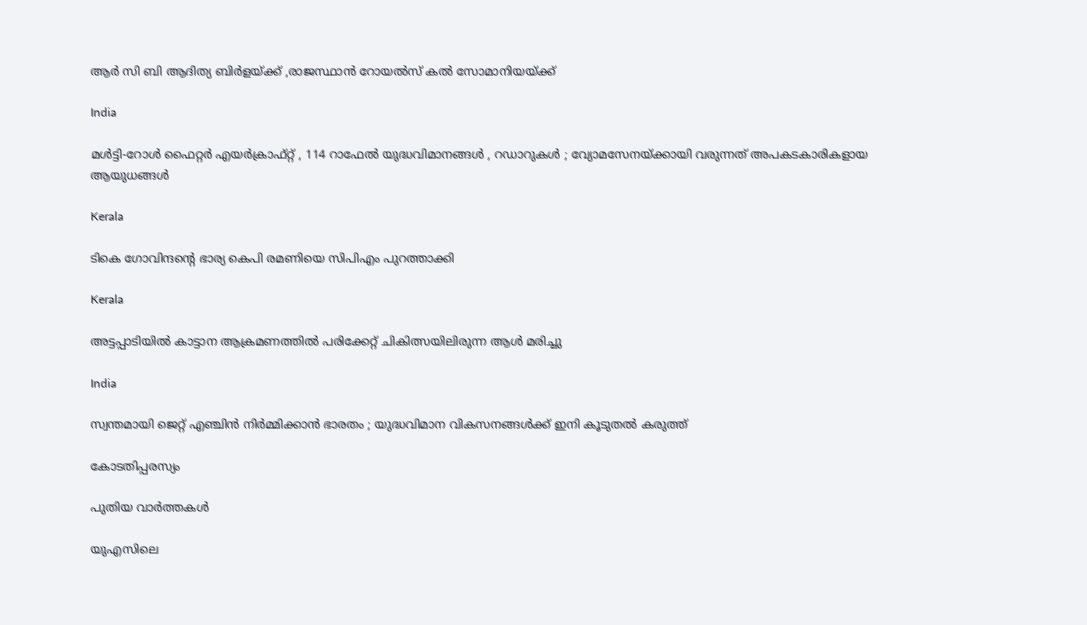ആര്‍ സി ബി ആദിത്യ ബിര്‍ളയ്‌ക്ക് ,രാജസ്ഥാന്‍ റോയല്‍സ് കല്‍ സോമാനിയയ്‌ക്ക്

India

മൾട്ടി-റോൾ ഫൈറ്റർ എയർക്രാഫ്റ്റ് , 114 റാഫേൽ യുദ്ധവിമാനങ്ങൾ , റഡാറുകൾ ; വ്യോമസേനയ്‌ക്കായി വരുന്നത് അപകടകാരികളായ ആയുധങ്ങൾ

Kerala

ടികെ ഗോവിന്ദന്റെ ഭാര്യ കെപി രമണിയെ സിപിഎം പുറത്താക്കി

Kerala

അട്ടപ്പാടിയില്‍ കാട്ടാന ആക്രമണത്തില്‍ പരിക്കേറ്റ് ചികിത്സയിലിരുന്ന ആള്‍ മരിച്ചു

India

സ്വന്തമായി ജെറ്റ് എഞ്ചിൻ നിർമ്മിക്കാൻ ഭാരതം ; യുദ്ധവിമാന വികസനങ്ങൾക്ക് ഇനി കൂടുതൽ കരുത്ത്

കോടതിപ്പരസ്യം

പുതിയ വാര്‍ത്തകള്‍

യുഎസിലെ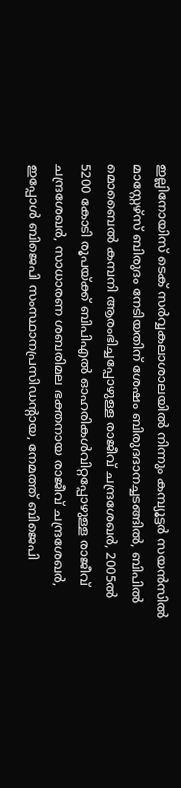ഇല്ലിനോയിസ് ടെക് സര്‍വ്വകലാശാലയില്‍ നിന്നും കമ്പ്യൂട്ടര്‍ സയന്‍സില്‍ മാസ്റ്റേഴ്സ് ബിരുദം നേടിയതിന് ശേഷം ബിരുദദാനച്ചടങ്ങില്‍, ബിപില്‍ മൊബൈല്‍ കമ്പനി ആരംഭിച്ചപ്പോഴുള്ള രാജീവ് ചന്ദ്രശേഖര്‍, 2005ല്‍ 5200 കോടി രൂപയ്ക്ക് ബിപിഎല്‍ ഓഹരികള്‍വിറ്റപ്പോഴുള്ള രാജീവ് ചന്ദ്രശേഖര്‍, സാധാരണ ശബരിമല ഭക്തനായ രാജീവ് ചന്ദ്രശേഖര്‍, ഇപ്പോള്‍ ബിജെപി സംസ്ഥാനപ്രസിഡന്‍റായ, നേമത്ത് ബിജെപി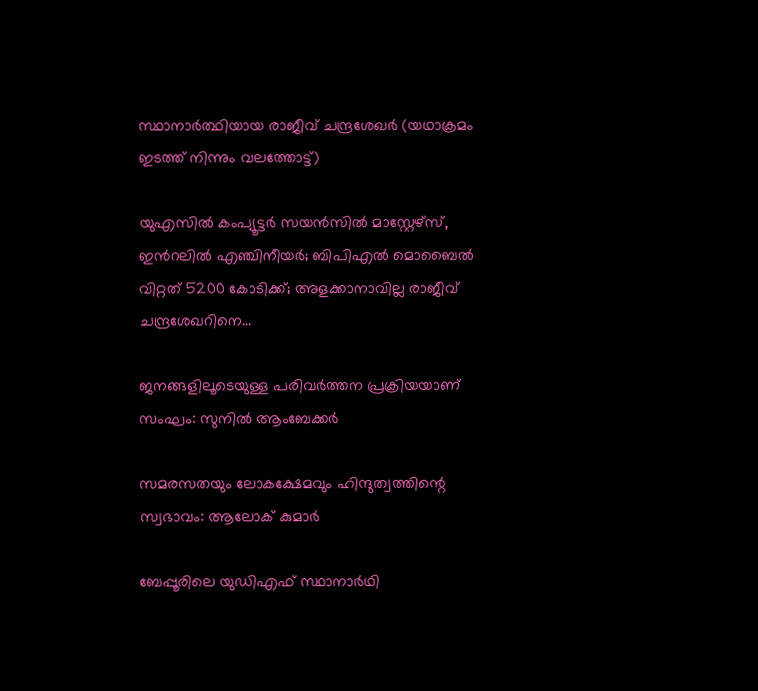സ്ഥാനാര്‍ത്ഥിയായ രാജീവ് ചന്ദ്രശേഖര്‍ (യഥാക്രമം ഇടത്ത് നിന്നും വലത്തോട്ട്)

യുഎസില്‍ കംപ്യൂട്ടര്‍ സയന്‍സില്‍ മാസ്റ്റേഴ്സ്, ഇന്‍റലില്‍ എഞ്ചിനീയര്‍; ബിപിഎല്‍ മൊബൈല്‍ വിറ്റത് 5200 കോടിക്ക്; അളക്കാനാവില്ല രാജീവ് ചന്ദ്രശേഖറിനെ…

ജനങ്ങളിലൂടെയുള്ള പരിവര്‍ത്തന പ്രക്രിയയാണ് സംഘം: സുനില്‍ ആംബേക്കര്‍

സമരസതയും ലോകക്ഷേമവും ഹിന്ദുത്വത്തിന്റെ സ്വഭാവം: ആലോക് കുമാര്‍

ബേപ്പൂരിലെ യുഡിഎഫ് സ്ഥാനാര്‍ഥി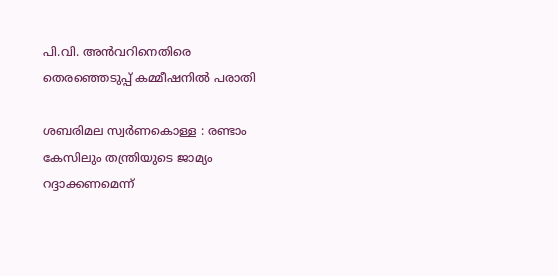പി.വി. അന്‍വറിനെതിരെ തെരഞ്ഞെടുപ്പ് കമ്മീഷനില്‍ പരാതി

ശബരിമല സ്വര്‍ണകൊള്ള : രണ്ടാം കേസിലും തന്ത്രിയുടെ ജാമ്യം റദ്ദാക്കണമെന്ന്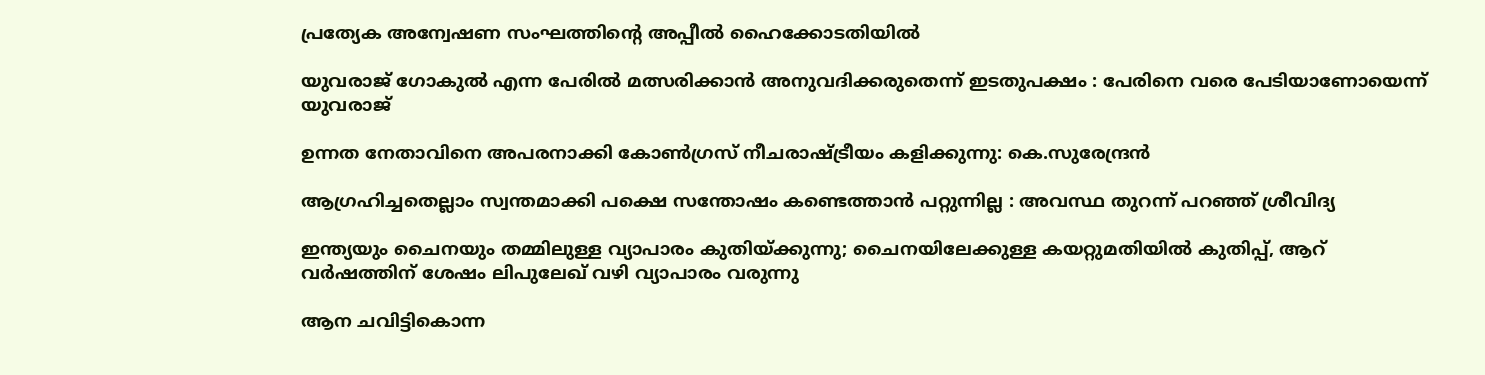പ്രത്യേക അന്വേഷണ സംഘത്തിന്റെ അപ്പീല്‍ ഹൈക്കോടതിയില്‍

യുവരാജ് ഗോകുൽ എന്ന പേരിൽ മത്സരിക്കാൻ അനുവദിക്കരുതെന്ന് ഇടതുപക്ഷം : പേരിനെ വരെ പേടിയാണോയെന്ന് യുവരാജ്

ഉന്നത നേതാവിനെ അപരനാക്കി കോൺഗ്രസ് നീചരാഷ്‌ട്രീയം കളിക്കുന്നു: കെ.സുരേന്ദ്രൻ

ആഗ്രഹിച്ചതെല്ലാം സ്വന്തമാക്കി പക്ഷെ സന്തോഷം കണ്ടെത്താൻ പറ്റുന്നില്ല : അവസ്ഥ തുറന്ന് പറഞ്ഞ് ശ്രീവിദ്യ

ഇന്ത്യയും ചൈനയും തമ്മിലുള്ള വ്യാപാരം കുതിയ്‌ക്കുന്നു; ചൈനയിലേക്കുള്ള കയറ്റുമതിയില്‍ കുതിപ്പ്, ആറ് വര്‍ഷത്തിന് ശേഷം ലിപുലേഖ് വഴി വ്യാപാരം വരുന്നു

ആന ചവിട്ടികൊന്ന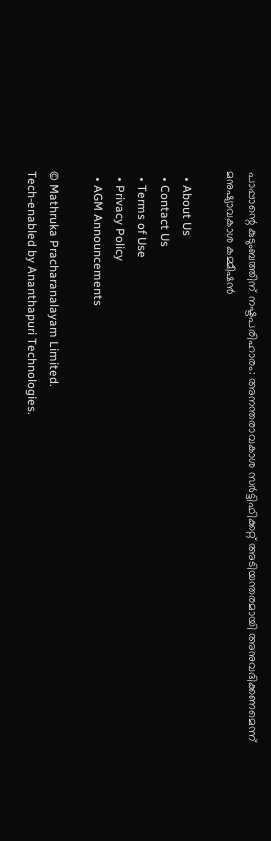പാപ്പാന്റെ കുടുംബത്തിന് നഷ്ടപരിഹാരം: അനന്തരാവകാശ സര്‍ട്ടിഫിക്കറ്റ് അടിയന്തരമായി അനുവദിക്കണമെന്ന് മനുഷ്യാവകാശ കമ്മീഷന്‍

  • About Us
  • Contact Us
  • Terms of Use
  • Privacy Policy
  • AGM Announcements

© Mathruka Pracharanalayam Limited.
Tech-enabled by Ananthapuri Technologies.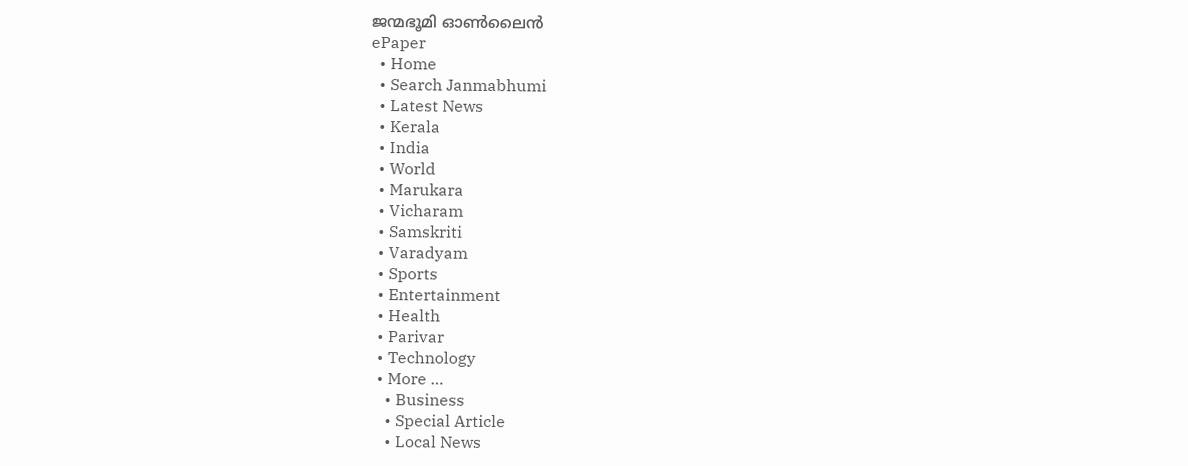ജന്മഭൂമി ഓണ്‍ലൈന്‍
ePaper
  • Home
  • Search Janmabhumi
  • Latest News
  • Kerala
  • India
  • World
  • Marukara
  • Vicharam
  • Samskriti
  • Varadyam
  • Sports
  • Entertainment
  • Health
  • Parivar
  • Technology
  • More …
    • Business
    • Special Article
    • Local News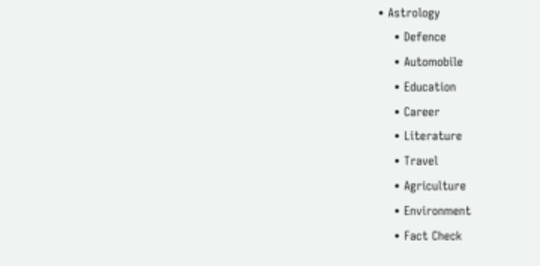• Astrology
    • Defence
    • Automobile
    • Education
    • Career
    • Literature
    • Travel
    • Agriculture
    • Environment
    • Fact Check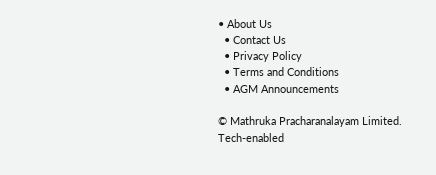• About Us
  • Contact Us
  • Privacy Policy
  • Terms and Conditions
  • AGM Announcements

© Mathruka Pracharanalayam Limited.
Tech-enabled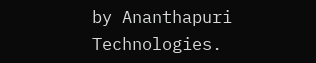by Ananthapuri Technologies.